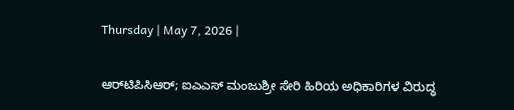Thursday | May 7, 2026 |

ಆರ್‌ಟಿಪಿಸಿಆರ್‌; ಐಎಎಸ್‌ ಮಂಜುಶ್ರೀ ಸೇರಿ ಹಿರಿಯ ಅಧಿಕಾರಿಗಳ ವಿರುದ್ಧ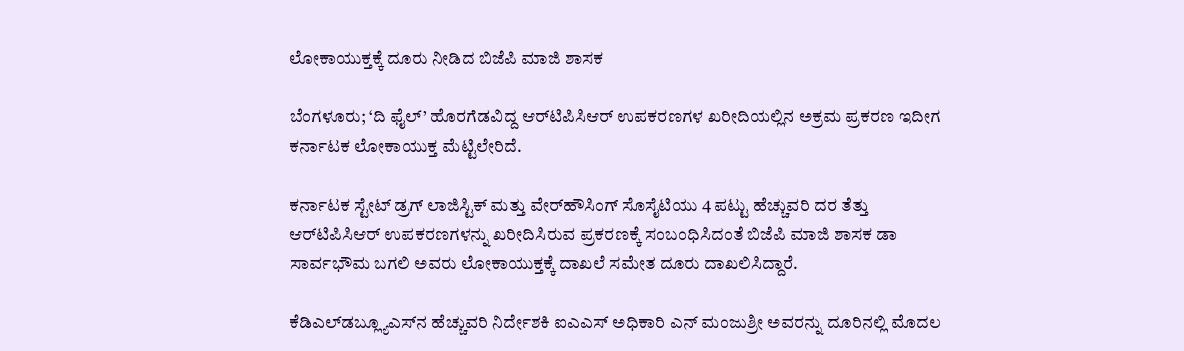ಲೋಕಾಯುಕ್ತಕ್ಕೆ ದೂರು ನೀಡಿದ ಬಿಜೆಪಿ ಮಾಜಿ ಶಾಸಕ

ಬೆಂಗಳೂರು; ‘ದಿ ಫೈಲ್‌’ ಹೊರಗೆಡವಿದ್ದ ಆರ್‌ಟಿಪಿಸಿಆರ್‌ ಉಪಕರಣಗಳ ಖರೀದಿಯಲ್ಲಿನ ಅಕ್ರಮ ಪ್ರಕರಣ ಇದೀಗ ಕರ್ನಾಟಕ ಲೋಕಾಯುಕ್ತ ಮೆಟ್ಟಿಲೇರಿದೆ.

ಕರ್ನಾಟಕ ಸ್ಟೇಟ್‌ ಡ್ರಗ್‌ ಲಾಜಿಸ್ಟಿಕ್‌ ಮತ್ತು ವೇರ್‌ಹೌಸಿಂಗ್‌ ಸೊಸೈಟಿಯು 4 ಪಟ್ಟು ಹೆಚ್ಚುವರಿ ದರ ತೆತ್ತು ಆರ್‌ಟಿಪಿಸಿಆರ್‌ ಉಪಕರಣಗಳನ್ನು ಖರೀದಿಸಿರುವ ಪ್ರಕರಣಕ್ಕೆ ಸಂಬಂಧಿಸಿದಂತೆ ಬಿಜೆಪಿ ಮಾಜಿ ಶಾಸಕ ಡಾ ಸಾರ್ವಭೌಮ ಬಗಲಿ ಅವರು ಲೋಕಾಯುಕ್ತಕ್ಕೆ ದಾಖಲೆ ಸಮೇತ ದೂರು ದಾಖಲಿಸಿದ್ದಾರೆ.

ಕೆಡಿಎಲ್‌ಡಬ್ಲ್ಯೂಎಸ್‌ನ ಹೆಚ್ಚುವರಿ ನಿರ್ದೇಶಕಿ ಐಎಎಸ್‌ ಅಧಿಕಾರಿ ಎನ್‌ ಮಂಜುಶ್ರೀ ಅವರನ್ನು ದೂರಿನಲ್ಲಿ ಮೊದಲ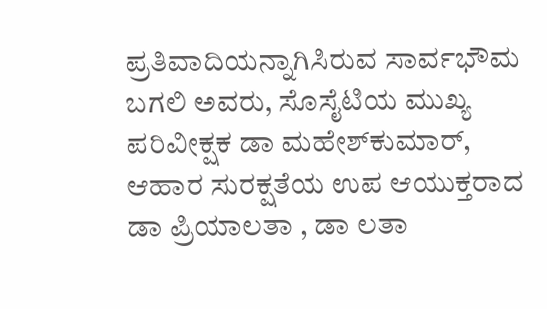ಪ್ರತಿವಾದಿಯನ್ನಾಗಿಸಿರುವ ಸಾರ್ವಭೌಮ ಬಗಲಿ ಅವರು, ಸೊಸೈಟಿಯ ಮುಖ್ಯ ಪರಿವೀಕ್ಷಕ ಡಾ ಮಹೇಶ್‌ಕುಮಾರ್‌, ಆಹಾರ ಸುರಕ್ಷತೆಯ ಉಪ ಆಯುಕ್ತರಾದ ಡಾ ಪ್ರಿಯಾಲತಾ , ಡಾ ಲತಾ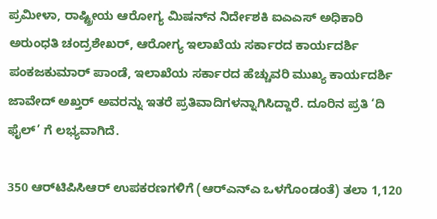ಪ್ರಮೀಳಾ, ರಾಷ್ಟ್ರೀಯ ಆರೋಗ್ಯ ಮಿಷನ್‌ನ ನಿರ್ದೇಶಕಿ ಐಎಎಸ್‌ ಅಧಿಕಾರಿ ಅರುಂಧತಿ ಚಂದ್ರಶೇಖರ್‌, ಆರೋಗ್ಯ ಇಲಾಖೆಯ ಸರ್ಕಾರದ ಕಾರ್ಯದರ್ಶಿ ಪಂಕಜಕುಮಾರ್‌ ಪಾಂಡೆ, ಇಲಾಖೆಯ ಸರ್ಕಾರದ ಹೆಚ್ಚುವರಿ ಮುಖ್ಯ ಕಾರ್ಯದರ್ಶಿ ಜಾವೇದ್‌ ಅಖ್ತರ್‌ ಅವರನ್ನು ಇತರೆ ಪ್ರತಿವಾದಿಗಳನ್ನಾಗಿಸಿದ್ದಾರೆ. ದೂರಿನ ಪ್ರತಿ ‘ದಿ ಫೈಲ್‌’ ಗೆ ಲಭ್ಯವಾಗಿದೆ.

350 ಆರ್‌ಟಿಪಿಸಿಆರ್‌ ಉಪಕರಣಗಳಿಗೆ (ಆರ್‌ಎನ್‌ಎ ಒಳಗೊಂಡಂತೆ) ತಲಾ 1,120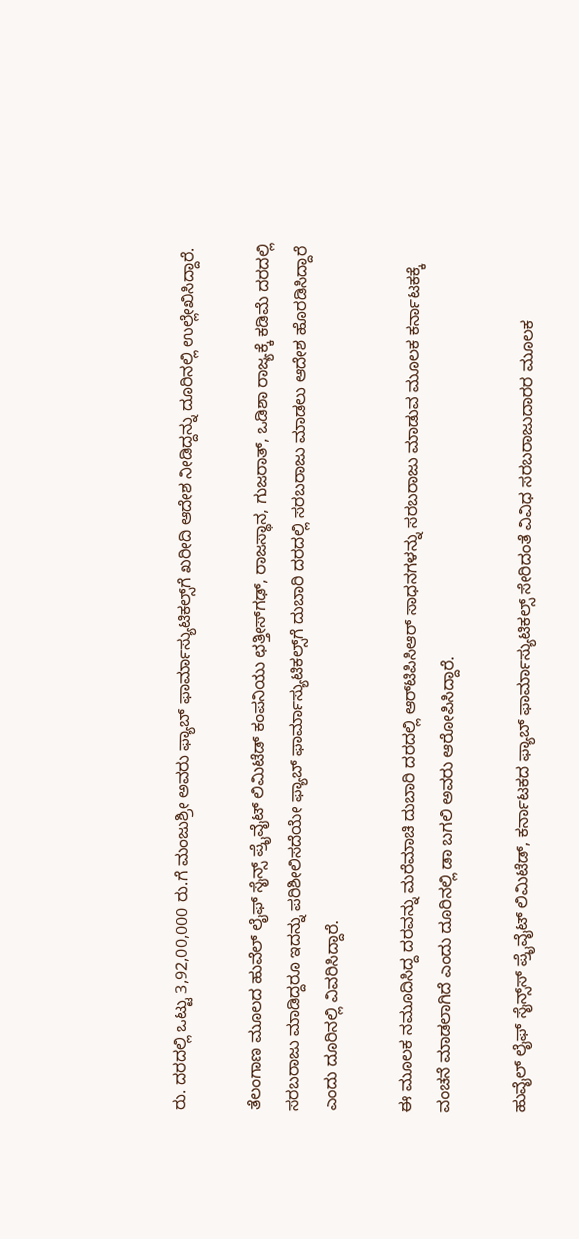ರು. ದರದಲ್ಲಿ ಒಟ್ಟು 3,92,00,000 ರು.ಗೆ ಮಂಜುಶ್ರೀ ಅವರು ಫ್ಯಾಬ್‌ ಫಾರ್ಮಾಸ್ಯುಟಿಕಲ್ಸ್‌ಗೆ ಖರೀದಿ ಆದೇಶ ನೀಡಿದ್ದನ್ನು ದೂರಿನಲ್ಲಿ ಉಲ್ಲೇಖಿಸಿದ್ದಾರೆ.

ತೆಲಂಗಾಣ ಮೂಲದ ಹುವೆಲ್‌ ಲೈಫ್‌ ಸೈನ್ಸ್‌ ಪ್ರೈವೈಟ್‌ ಲಿಮಿಟೆಡ್‌ ಕಂಪನಿಯು ಛತ್ತೀಸ್‌ಗಢ್‌, ರಾಜಸ್ಥಾನ, ಗುಜರಾತ್‌, ಒಡಿಶಾ ರಾಜ್ಯಕ್ಕೆ ಕಡಿಮೆ ದರದಲ್ಲಿ ಸರಬರಾಜು ಮಾಡಿದ್ದರೂ ಇದನ್ನು ಪರಿಶೀಲಿಸದೆಯೇ ಫ್ಯಾಬ್‌ ಫಾರ್ಮಾಸ್ಯುಟಿಕಲ್ಸ್‌ಗೆ ದುಬಾರಿ ದರದಲ್ಲಿ ಸರಬರಾಜು ಮಾಡಲು ಆದೇಶ ಹೊರಡಿಸಿದ್ದಾರೆ ಎಂದು ದೂರಿನಲ್ಲಿ ವಿವರಿಸಿದ್ದಾರೆ.

ಈ ಮೂಲಕ ನಮೂದಿಸಿದ್ದ ದರವನ್ನು ಮರೆಮಾಚಿ ದುಬಾರಿ ದರದಲ್ಲಿ ಆರ್‌ಟಿಪಿಸಿಆರ್‌ ಸಾಧನಗಳನ್ನು ಸರಬರಾಜು ಮಾಡುವ ಮೂಲಕ ಕರ್ನಾಟಕಕ್ಕೆ ವಂಚನೆ ಮಾಡಲಾಗಿದೆ ಎಂದು ದೂರಿನಲ್ಲಿ ಡಾ ಬಗಲಿ ಅವರು ಆರೋಪಿಸಿದ್ದಾರೆ.

ಹುವೈಲ್‌ ಲೈಫ್‌ ಸೈನ್ಸ್‌ಸ್‌ ಪ್ರೈವೈಟ್‌ ಲಿಮಿಟೆಡ್‌, ಕರ್ನಾಟಕದ ಫ್ಯಾಬ್‌ ಫಾರ್ಮಾಸ್ಯುಟಿಕಲ್ಸ್‌ ಸೇರಿದಂತೆ ವಿವಿಧ ಸರಬರಾಜುದಾರರ ಮೂಲಕ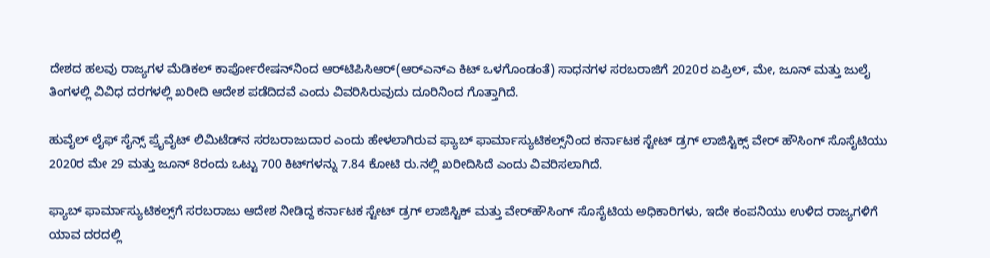ದೇಶದ ಹಲವು ರಾಜ್ಯಗಳ ಮೆಡಿಕಲ್‌ ಕಾರ್ಪೋರೇಷನ್‌ನಿಂದ ಆರ್‌ಟಿಪಿಸಿಆರ್‌(ಆರ್‌ಎನ್‌ಎ ಕಿಟ್‌ ಒಳಗೊಂಡಂತೆ) ಸಾಧನಗಳ ಸರಬರಾಜಿಗೆ 2020ರ ಏಪ್ರಿಲ್‌, ಮೇ, ಜೂನ್‌ ಮತ್ತು ಜುಲೈ ತಿಂಗಳಲ್ಲಿ ವಿವಿಧ ದರಗಳಲ್ಲಿ ಖರೀದಿ ಆದೇಶ ಪಡೆದಿದವೆ ಎಂದು ವಿವರಿಸಿರುವುದು ದೂರಿನಿಂದ ಗೊತ್ತಾಗಿದೆ.

ಹುವೈಲ್‌ ಲೈಫ್‌ ಸೈನ್ಸ್‌ ಪ್ರೈವೈಟ್‌ ಲಿಮಿಟೆಡ್‌ನ ಸರಬರಾಜುದಾರ ಎಂದು ಹೇಳಲಾಗಿರುವ ಫ್ಯಾಬ್‌ ಫಾರ್ಮಾಸ್ಯುಟಿಕಲ್ಸ್‌ನಿಂದ ಕರ್ನಾಟಕ ಸ್ಟೇಟ್‌ ಡ್ರಗ್‌ ಲಾಜಿಸ್ಟಿಕ್ಸ್‌ ವೇರ್‌ ಹೌಸಿಂಗ್‌ ಸೊಸೈಟಿಯು 2020ರ ಮೇ 29 ಮತ್ತು ಜೂನ್‌ 8ರಂದು ಒಟ್ಟು 700 ಕಿಟ್‌ಗಳನ್ನು 7.84 ಕೋಟಿ ರು.ನಲ್ಲಿ ಖರೀದಿಸಿದೆ ಎಂದು ವಿವರಿಸಲಾಗಿದೆ.

ಫ್ಯಾಬ್‌ ಫಾರ್ಮಾಸ್ಯುಟಿಕಲ್ಸ್‌ಗೆ ಸರಬರಾಜು ಆದೇಶ ನೀಡಿದ್ದ ಕರ್ನಾಟಕ ಸ್ಟೇಟ್‌ ಡ್ರಗ್‌ ಲಾಜಿಸ್ಟಿಕ್‌ ಮತ್ತು ವೇರ್‌ಹೌಸಿಂಗ್‌ ಸೊಸೈಟಿಯ ಅಧಿಕಾರಿಗಳು, ಇದೇ ಕಂಪನಿಯು ಉಳಿದ ರಾಜ್ಯಗಳಿಗೆ ಯಾವ ದರದಲ್ಲಿ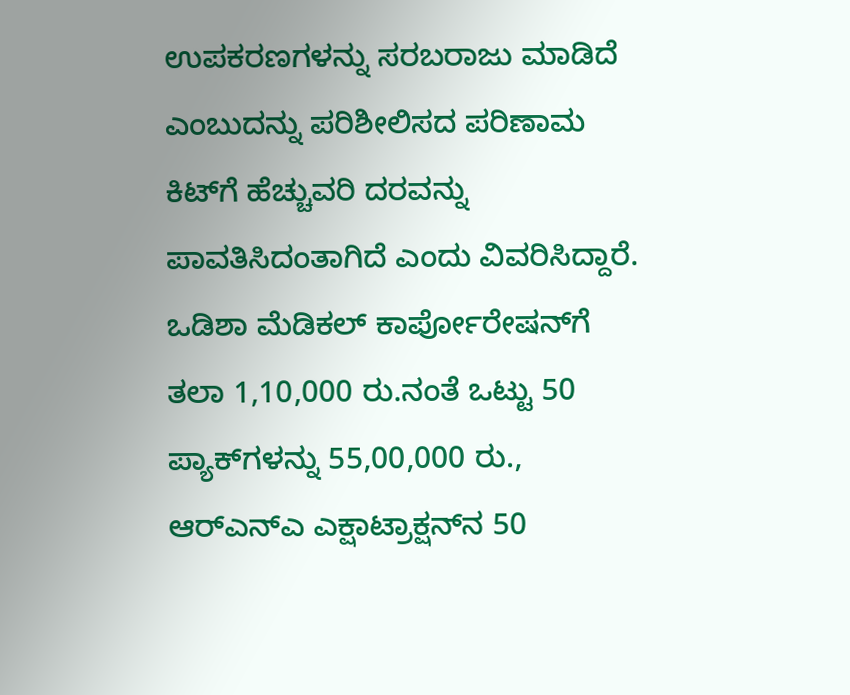ಉಪಕರಣಗಳನ್ನು ಸರಬರಾಜು ಮಾಡಿದೆ ಎಂಬುದನ್ನು ಪರಿಶೀಲಿಸದ ಪರಿಣಾಮ ಕಿಟ್‌ಗೆ ಹೆಚ್ಚುವರಿ ದರವನ್ನು ಪಾವತಿಸಿದಂತಾಗಿದೆ ಎಂದು ವಿವರಿಸಿದ್ದಾರೆ. ಒಡಿಶಾ ಮೆಡಿಕಲ್‌ ಕಾರ್ಪೋರೇಷನ್‌ಗೆ ತಲಾ 1,10,000 ರು.ನಂತೆ ಒಟ್ಟು 50 ಪ್ಯಾಕ್‌ಗಳನ್ನು 55,00,000 ರು., ಆರ್‌ಎನ್‌ಎ ಎಕ್ಷಾಟ್ರಾಕ್ಷನ್‌ನ 50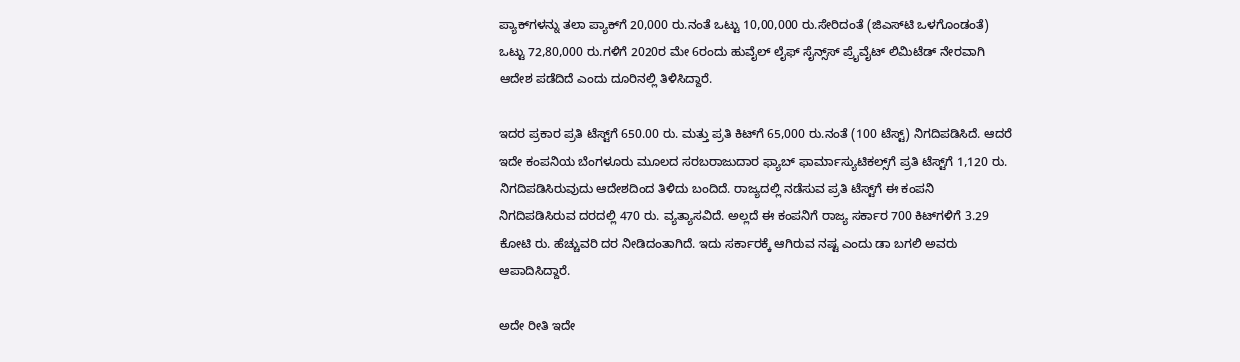ಪ್ಯಾಕ್‌ಗಳನ್ನು ತಲಾ ಪ್ಯಾಕ್‌ಗೆ 20,000 ರು.ನಂತೆ ಒಟ್ಟು 10,00,000 ರು.ಸೇರಿದಂತೆ (ಜಿಎಸ್‌ಟಿ ಒಳಗೊಂಡಂತೆ) ಒಟ್ಟು 72,80,000 ರು.ಗಳಿಗೆ 2020ರ ಮೇ 6ರಂದು ಹುವೈಲ್‌ ಲೈಫ್‌ ಸೈನ್ಸ್‌ಸ್‌ ಪ್ರೈವೈಟ್‌ ಲಿಮಿಟೆಡ್‌ ನೇರವಾಗಿ ಆದೇಶ ಪಡೆದಿದೆ ಎಂದು ದೂರಿನಲ್ಲಿ ತಿಳಿಸಿದ್ದಾರೆ.

ಇದರ ಪ್ರಕಾರ ಪ್ರತಿ ಟೆಸ್ಟ್‌ಗೆ 650.00 ರು. ಮತ್ತು ಪ್ರತಿ ಕಿಟ್‌ಗೆ 65,000 ರು.ನಂತೆ (100 ಟೆಸ್ಟ್‌) ನಿಗದಿಪಡಿಸಿದೆ. ಆದರೆ ಇದೇ ಕಂಪನಿಯ ಬೆಂಗಳೂರು ಮೂಲದ ಸರಬರಾಜುದಾರ ಫ್ಯಾಬ್‌ ಫಾರ್ಮಾಸ್ಯುಟಿಕಲ್ಸ್‌ಗೆ ಪ್ರತಿ ಟೆಸ್ಟ್‌ಗೆ 1,120 ರು. ನಿಗದಿಪಡಿಸಿರುವುದು ಆದೇಶದಿಂದ ತಿಳಿದು ಬಂದಿದೆ. ರಾಜ್ಯದಲ್ಲಿ ನಡೆಸುವ ಪ್ರತಿ ಟೆಸ್ಟ್‌ಗೆ ಈ ಕಂಪನಿ ನಿಗದಿಪಡಿಸಿರುವ ದರದಲ್ಲಿ 470 ರು. ವ್ಯತ್ಯಾಸವಿದೆ. ಅಲ್ಲದೆ ಈ ಕಂಪನಿಗೆ ರಾಜ್ಯ ಸರ್ಕಾರ 700 ಕಿಟ್‌ಗಳಿಗೆ 3.29 ಕೋಟಿ ರು. ಹೆಚ್ಚುವರಿ ದರ ನೀಡಿದಂತಾಗಿದೆ. ಇದು ಸರ್ಕಾರಕ್ಕೆ ಆಗಿರುವ ನಷ್ಟ ಎಂದು ಡಾ ಬಗಲಿ ಅವರು ಆಪಾದಿಸಿದ್ದಾರೆ.

ಅದೇ ರೀತಿ ಇದೇ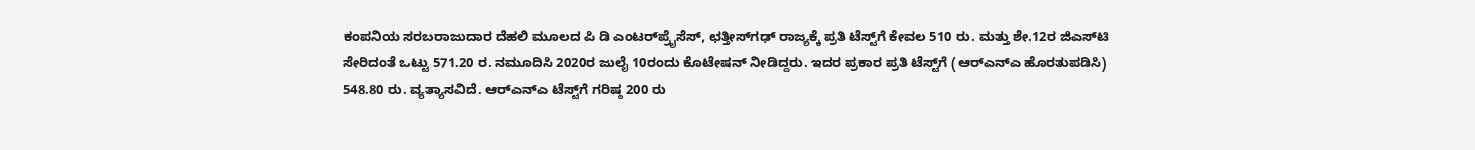ಕಂಪನಿಯ ಸರಬರಾಜುದಾರ ದೆಹಲಿ ಮೂಲದ ಪಿ ಡಿ ಎಂಟರ್‌ಪ್ರೈಸೆಸ್‌, ಛತ್ತೀಸ್‌ಗಢ್‌ ರಾಜ್ಯಕ್ಕೆ ಪ್ರತಿ ಟೆಸ್ಟ್‌ಗೆ ಕೇವಲ 510 ರು. ಮತ್ತು ಶೇ.12ರ ಜಿಎಸ್‌ಟಿ ಸೇರಿದಂತೆ ಒಟ್ಟು 571.20 ರ. ನಮೂದಿಸಿ 2020ರ ಜುಲೈ 10ರಂದು ಕೊಟೇಷನ್‌ ನೀಡಿದ್ದರು. ಇದರ ಪ್ರಕಾರ ಪ್ರತಿ ಟೆಸ್ಟ್‌ಗೆ (ಆರ್‌ಎನ್‌ಎ ಹೊರತುಪಡಿಸಿ) 548.80 ರು. ವ್ಯತ್ಯಾಸವಿದೆ. ಆರ್‌ಎನ್‌ಎ ಟೆಸ್ಟ್‌ಗೆ ಗರಿಷ್ಠ 200 ರು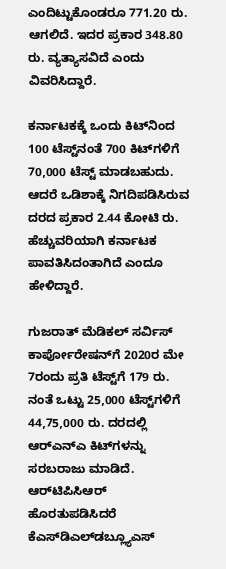ಎಂದಿಟ್ಟುಕೊಂಡರೂ 771.20 ರು. ಆಗಲಿದೆ. ಇದರ ಪ್ರಕಾರ 348.80 ರು. ವ್ಯತ್ಯಾಸವಿದೆ ಎಂದು ವಿವರಿಸಿದ್ದಾರೆ.

ಕರ್ನಾಟಕಕ್ಕೆ ಒಂದು ಕಿಟ್‌ನಿಂದ 100 ಟೆಸ್ಟ್‌ನಂತೆ 700 ಕಿಟ್‌ಗಳಿಗೆ 70,000 ಟೆಸ್ಟ್‌ ಮಾಡಬಹುದು. ಆದರೆ ಒಡಿಶಾಕ್ಕೆ ನಿಗದಿಪಡಿಸಿರುವ ದರದ ಪ್ರಕಾರ 2.44 ಕೋಟಿ ರು. ಹೆಚ್ಚುವರಿಯಾಗಿ ಕರ್ನಾಟಕ ಪಾವತಿಸಿದಂತಾಗಿದೆ ಎಂದೂ ಹೇಳಿದ್ದಾರೆ.

ಗುಜರಾತ್‌ ಮೆಡಿಕಲ್‌ ಸರ್ವಿಸ್‌ ಕಾರ್ಪೋರೇಷನ್‌ಗೆ 2020ರ ಮೇ 7ರಂದು ಪ್ರತಿ ಟೆಸ್ಟ್‌ಗೆ 179 ರು. ನಂತೆ ಒಟ್ಟು 25,000 ಟೆಸ್ಟ್‌ಗಳಿಗೆ 44,75,000 ರು. ದರದಲ್ಲಿ ಆರ್‌ಎನ್‌ಎ ಕಿಟ್‌ಗಳನ್ನು ಸರಬರಾಜು ಮಾಡಿದೆ. ಆರ್‌ಟಿಪಿಸಿಆರ್‌ ಹೊರತುಪಡಿಸಿದರೆ ಕೆಎಸ್‌ಡಿಎಲ್‌ಡಬ್ಲ್ಯೂಎಸ್‌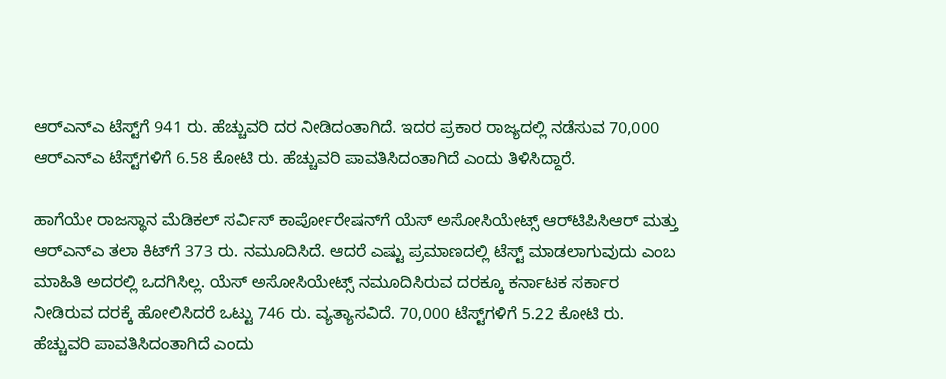ಆರ್‌ಎನ್‌ಎ ಟೆಸ್ಟ್‌ಗೆ 941 ರು. ಹೆಚ್ಚುವರಿ ದರ ನೀಡಿದಂತಾಗಿದೆ. ಇದರ ಪ್ರಕಾರ ರಾಜ್ಯದಲ್ಲಿ ನಡೆಸುವ 70,000 ಆರ್‌ಎನ್‌ಎ ಟೆಸ್ಟ್‌ಗಳಿಗೆ 6.58 ಕೋಟಿ ರು. ಹೆಚ್ಚುವರಿ ಪಾವತಿಸಿದಂತಾಗಿದೆ ಎಂದು ತಿಳಿಸಿದ್ದಾರೆ.

ಹಾಗೆಯೇ ರಾಜಸ್ಥಾನ ಮೆಡಿಕಲ್‌ ಸರ್ವಿಸ್‌ ಕಾರ್ಪೋರೇಷನ್‌ಗೆ ಯೆಸ್‌ ಅಸೋಸಿಯೇಟ್ಸ್‌ ಆರ್‌ಟಿಪಿಸಿಆರ್‌ ಮತ್ತು ಆರ್‌ಎನ್‌ಎ ತಲಾ ಕಿಟ್‌ಗೆ 373 ರು. ನಮೂದಿಸಿದೆ. ಆದರೆ ಎಷ್ಟು ಪ್ರಮಾಣದಲ್ಲಿ ಟೆಸ್ಟ್‌ ಮಾಡಲಾಗುವುದು ಎಂಬ ಮಾಹಿತಿ ಅದರಲ್ಲಿ ಒದಗಿಸಿಲ್ಲ. ಯೆಸ್‌ ಅಸೋಸಿಯೇಟ್ಸ್‌ ನಮೂದಿಸಿರುವ ದರಕ್ಕೂ ಕರ್ನಾಟಕ ಸರ್ಕಾರ ನೀಡಿರುವ ದರಕ್ಕೆ ಹೋಲಿಸಿದರೆ ಒಟ್ಟು 746 ರು. ವ್ಯತ್ಯಾಸವಿದೆ. 70,000 ಟೆಸ್ಟ್‌ಗಳಿಗೆ 5.22 ಕೋಟಿ ರು. ಹೆಚ್ಚುವರಿ ಪಾವತಿಸಿದಂತಾಗಿದೆ ಎಂದು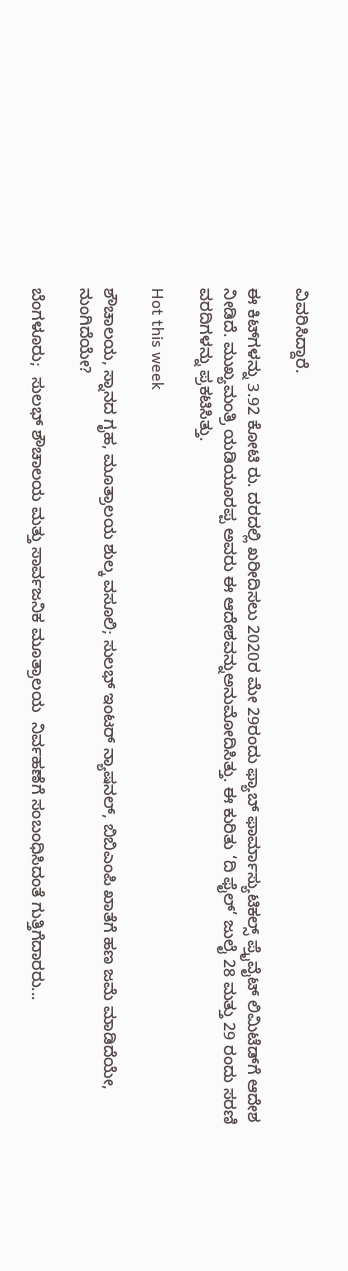ವಿವರಿಸಿದ್ದಾರೆ.

ಈ ಕಿಟ್‌ಗಳನ್ನು 3.92 ಕೋಟಿ ರು. ದರದಲ್ಲಿ ಖರೀದಿಸಲು 2020ರ ಮೇ 29ರಂದು ಫ್ಯಾಬ್‌ ಫಾರ್ಮಾಸ್ಯುಟಿಕಲ್ಸ್‌ ಪ್ರೈವೈಟ್‌ ಲಿಮಿಟೆಡ್‌ಗೆ ಆದೇಶ ನೀಡಿದೆ. ಮುಖ್ಯಮಂತ್ರಿ ಯಡಿಯೂರಪ್ಪ ಅವರು ಈ ಆದೇಶವನ್ನುಅನುಮೋದಿಸಿತ್ತು. ಈ ಕುರಿತು ‘ದಿ ಫೈಲ್‌’ ಜುಲೈ 28 ಮತ್ತು 29 ರಂದು ಸರಣಿ ವರದಿಗಳನ್ನು ಪ್ರಕಟಿಸಿತ್ತು.

Hot this week

ಶೌಚಾಲಯ, ಸ್ನಾನದ ಗೃಹ, ಮೂತ್ರಾಲಯ ಶುಲ್ಕ ವಸೂಲಿ; ಸುಲಭ್‌ ಇಂಟರ್ ನ್ಯಾಷನಲ್‌, ಬಿಬಿಎಂಪಿ ಖಾತೆಗೆ ಹಣ ಜಮೆ ಮಾಡಿದೆಯೇ, ನುಂಗಿದೆಯೇ?

ಬೆಂಗಳೂರು;  ಸುಲಭ್ ಶೌಚಾಲಯ ಮತ್ತು ಸಾರ್ವಜನಿಕ ಮೂತ್ರಾಲಯ  ನಿರ್ವಹಣೆಗೆ ಸಂಬಂಧಿಸಿದಂತೆ ಗುತ್ತಿಗೆದಾರರು...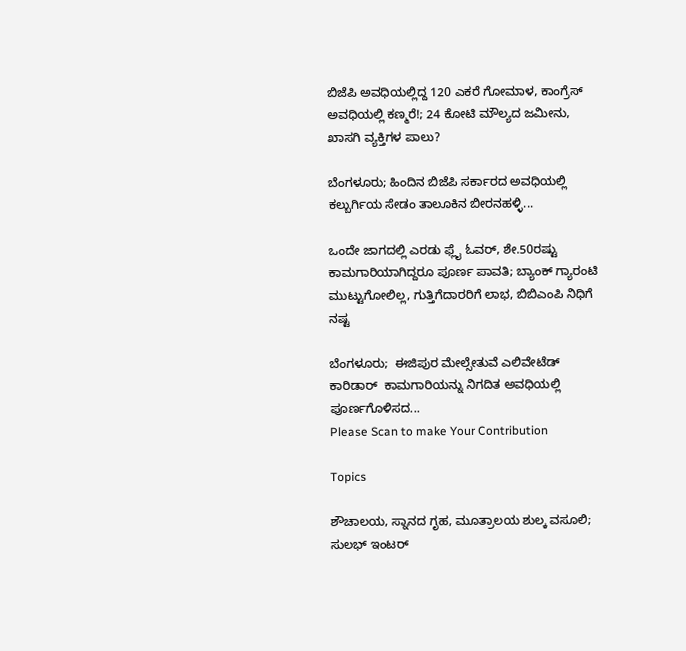ಬಿಜೆಪಿ ಅವಧಿಯಲ್ಲಿದ್ದ 120 ಎಕರೆ ಗೋಮಾಳ, ಕಾಂಗ್ರೆಸ್‌ ಅವಧಿಯಲ್ಲಿ ಕಣ್ಮರೆ!; 24 ಕೋಟಿ ಮೌಲ್ಯದ ಜಮೀನು, ಖಾಸಗಿ ವ್ಯಕ್ತಿಗಳ ಪಾಲು?

ಬೆಂಗಳೂರು; ಹಿಂದಿನ ಬಿಜೆಪಿ ಸರ್ಕಾರದ ಅವಧಿಯಲ್ಲಿ ಕಲ್ಬುರ್ಗಿಯ ಸೇಡಂ ತಾಲೂಕಿನ ಬೀರನಹಳ್ಳಿ...

ಒಂದೇ ಜಾಗದಲ್ಲಿ ಎರಡು ಫ್ಲೈ ಓವರ್, ಶೇ.50ರಷ್ಟು ಕಾಮಗಾರಿಯಾಗಿದ್ದರೂ ಪೂರ್ಣ ಪಾವತಿ; ಬ್ಯಾಂಕ್‌ ಗ್ಯಾರಂಟಿ ಮುಟ್ಟುಗೋಲಿಲ್ಲ, ಗುತ್ತಿಗೆದಾರರಿಗೆ ಲಾಭ, ಬಿಬಿಎಂಪಿ ನಿಧಿಗೆ ನಷ್ಟ

ಬೆಂಗಳೂರು;  ಈಜಿಪುರ ಮೇಲ್ಸೇತುವೆ ಎಲಿವೇಟೆಡ್‌ ಕಾರಿಡಾರ್  ಕಾಮಗಾರಿಯನ್ನು ನಿಗದಿತ ಅವಧಿಯಲ್ಲಿ  ಪೂರ್ಣಗೊಳಿಸದ...
Please Scan to make Your Contribution

Topics

ಶೌಚಾಲಯ, ಸ್ನಾನದ ಗೃಹ, ಮೂತ್ರಾಲಯ ಶುಲ್ಕ ವಸೂಲಿ; ಸುಲಭ್‌ ಇಂಟರ್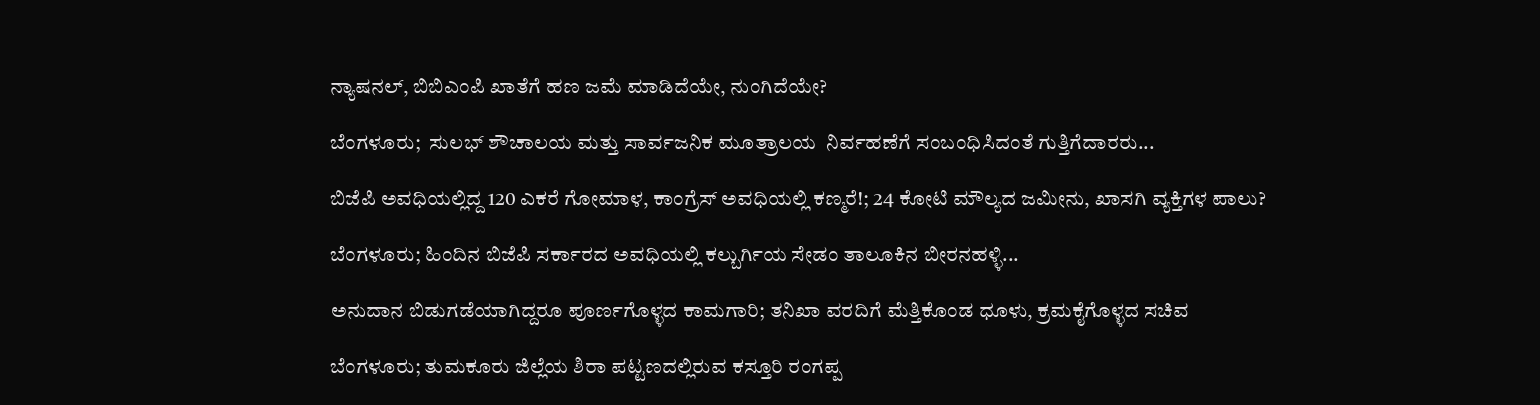ನ್ಯಾಷನಲ್‌, ಬಿಬಿಎಂಪಿ ಖಾತೆಗೆ ಹಣ ಜಮೆ ಮಾಡಿದೆಯೇ, ನುಂಗಿದೆಯೇ?

ಬೆಂಗಳೂರು;  ಸುಲಭ್ ಶೌಚಾಲಯ ಮತ್ತು ಸಾರ್ವಜನಿಕ ಮೂತ್ರಾಲಯ  ನಿರ್ವಹಣೆಗೆ ಸಂಬಂಧಿಸಿದಂತೆ ಗುತ್ತಿಗೆದಾರರು...

ಬಿಜೆಪಿ ಅವಧಿಯಲ್ಲಿದ್ದ 120 ಎಕರೆ ಗೋಮಾಳ, ಕಾಂಗ್ರೆಸ್‌ ಅವಧಿಯಲ್ಲಿ ಕಣ್ಮರೆ!; 24 ಕೋಟಿ ಮೌಲ್ಯದ ಜಮೀನು, ಖಾಸಗಿ ವ್ಯಕ್ತಿಗಳ ಪಾಲು?

ಬೆಂಗಳೂರು; ಹಿಂದಿನ ಬಿಜೆಪಿ ಸರ್ಕಾರದ ಅವಧಿಯಲ್ಲಿ ಕಲ್ಬುರ್ಗಿಯ ಸೇಡಂ ತಾಲೂಕಿನ ಬೀರನಹಳ್ಳಿ...

ಅನುದಾನ ಬಿಡುಗಡೆಯಾಗಿದ್ದರೂ ಪೂರ್ಣಗೊಳ್ಳದ ಕಾಮಗಾರಿ; ತನಿಖಾ ವರದಿಗೆ ಮೆತ್ತಿಕೊಂಡ ಧೂಳು, ಕ್ರಮಕೈಗೊಳ್ಳದ ಸಚಿವ

ಬೆಂಗಳೂರು; ತುಮಕೂರು ಜಿಲ್ಲೆಯ ಶಿರಾ ಪಟ್ಟಣದಲ್ಲಿರುವ ಕಸ್ತೂರಿ ರಂಗಪ್ಪ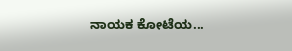ನಾಯಕ ಕೋಟೆಯ...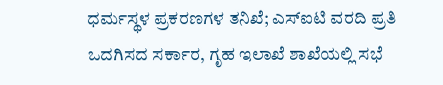ಧರ್ಮಸ್ಥಳ ಪ್ರಕರಣಗಳ ತನಿಖೆ; ಎಸ್‌ಐಟಿ ವರದಿ ಪ್ರತಿ ಒದಗಿಸದ ಸರ್ಕಾರ, ಗೃಹ ಇಲಾಖೆ ಶಾಖೆಯಲ್ಲಿ ಸಭೆ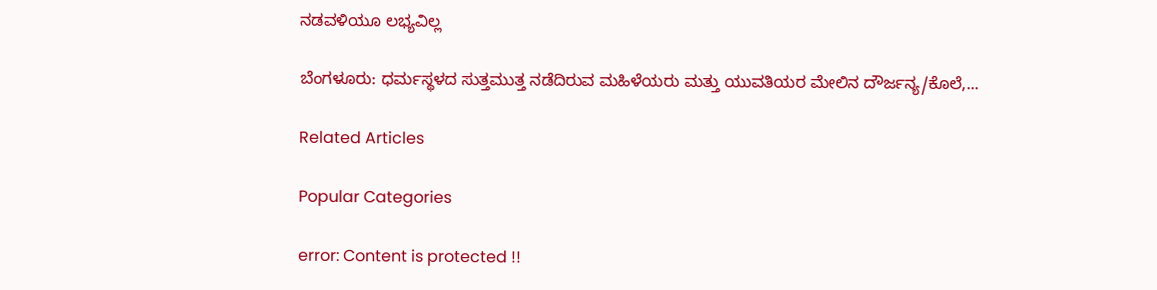ನಡವಳಿಯೂ ಲಭ್ಯವಿಲ್ಲ

ಬೆಂಗಳೂರು: ಧರ್ಮಸ್ಥಳದ ಸುತ್ತಮುತ್ತ ನಡೆದಿರುವ ಮಹಿಳೆಯರು ಮತ್ತು ಯುವತಿಯರ ಮೇಲಿನ ದೌರ್ಜನ್ಯ/ಕೊಲೆ,...

Related Articles

Popular Categories

error: Content is protected !!